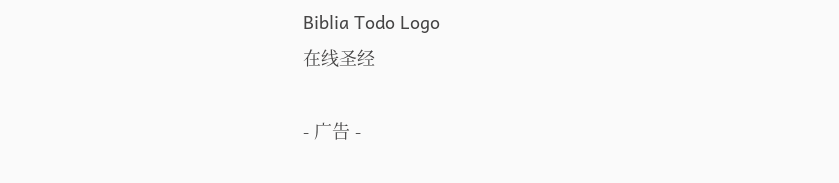Biblia Todo Logo
在线圣经

- 广告 -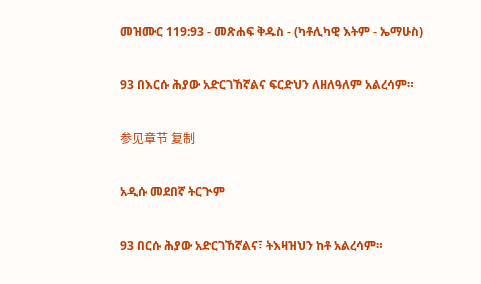መዝሙር 119:93 - መጽሐፍ ቅዱስ - (ካቶሊካዊ እትም - ኤማሁስ)

93 በእርሱ ሕያው አድርገኸኛልና ፍርድህን ለዘለዓለም አልረሳም።

参见章节 复制

አዲሱ መደበኛ ትርጒም

93 በርሱ ሕያው አድርገኸኛልና፣ ትእዛዝህን ከቶ አልረሳም።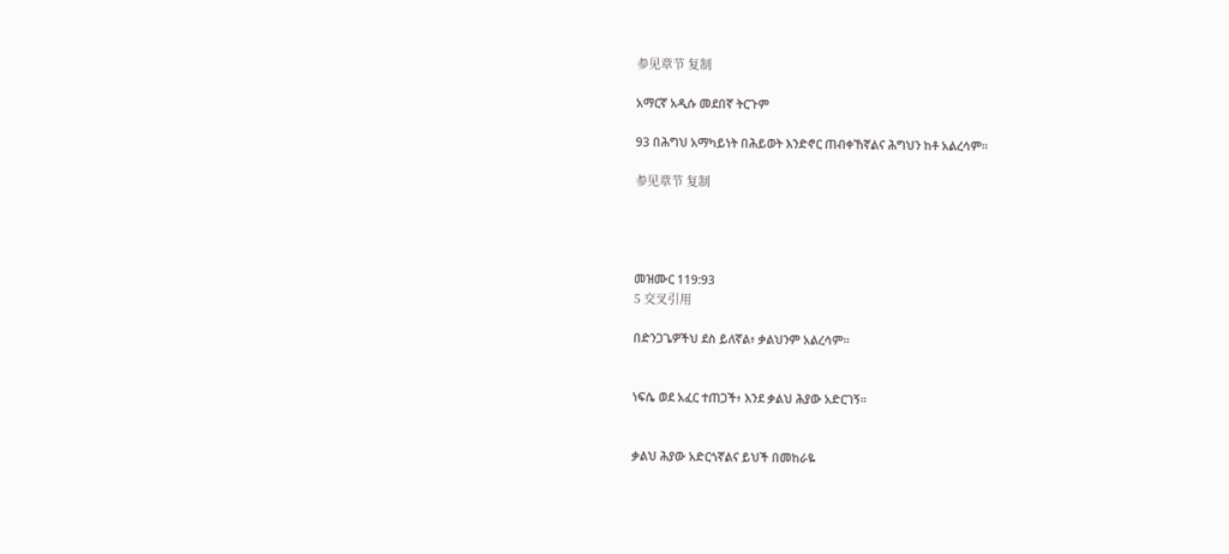参见章节 复制

አማርኛ አዲሱ መደበኛ ትርጉም

93 በሕግህ አማካይነት በሕይወት እንድኖር ጠብቀኸኛልና ሕግህን ከቶ አልረሳም።

参见章节 复制




መዝሙር 119:93
5 交叉引用

በድንጋጌዎችህ ደስ ይለኛል፥ ቃልህንም አልረሳም።


ነፍሴ ወደ አፈር ተጠጋች፥ እንደ ቃልህ ሕያው አድርገኝ።


ቃልህ ሕያው አድርጎኛልና ይህች በመከራዬ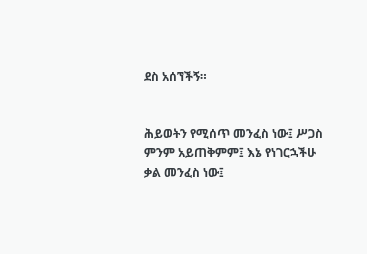ደስ አሰኘችኝ።


ሕይወትን የሚሰጥ መንፈስ ነው፤ ሥጋስ ምንም አይጠቅምም፤ እኔ የነገርኋችሁ ቃል መንፈስ ነው፤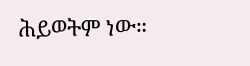ሕይወትም ነው።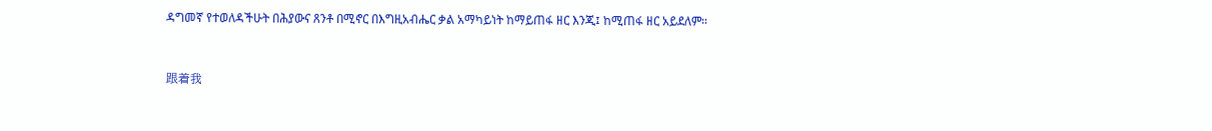ዳግመኛ የተወለዳችሁት በሕያውና ጸንቶ በሚኖር በእግዚአብሔር ቃል አማካይነት ከማይጠፋ ዘር እንጂ፤ ከሚጠፋ ዘር አይደለም።


跟着我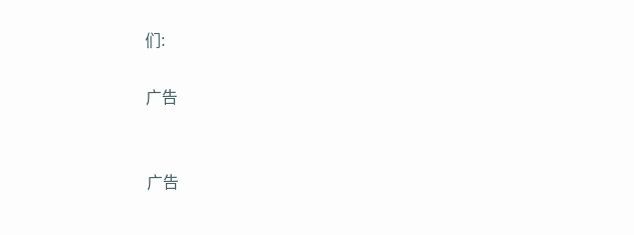们:

广告


广告